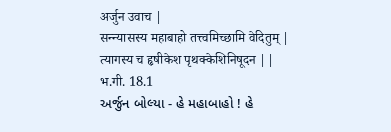अर्जुन उवाच |
सन्न्यासस्य महाबाहो तत्त्वमिच्छामि वेदितुम् |
त्यागस्य च हृषीकेश पृथक्केशिनिषूदन ||
भ.गी. 18.1
અર્જુન બોલ્યા - હે મહાબાહો ! હે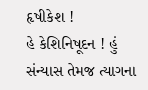હૃષીકેશ !
હે કેશિનિષૂદન ! હું સંન્યાસ તેમજ ત્યાગના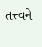તત્ત્વને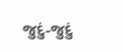જુદું-જુદું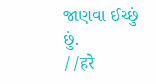જાણવા ઈચ્છું છું.
//हरे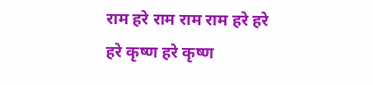राम हरे राम राम राम हरे हरे
हरे कृष्ण हरे कृष्ण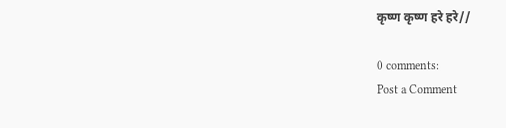कृष्ण कृष्ण हरे हरे//

0 comments:
Post a Comment